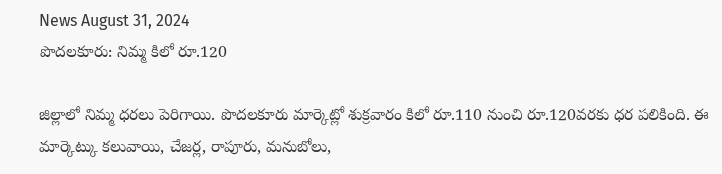News August 31, 2024
పొదలకూరు: నిమ్మ కిలో రూ.120

జిల్లాలో నిమ్మ ధరలు పెరిగాయి. పొదలకూరు మార్కెట్లో శుక్రవారం కిలో రూ.110 నుంచి రూ.120వరకు ధర పలికింది. ఈ మార్కెట్కు కలువాయి, చేజర్ల, రాపూరు, మనుబోలు,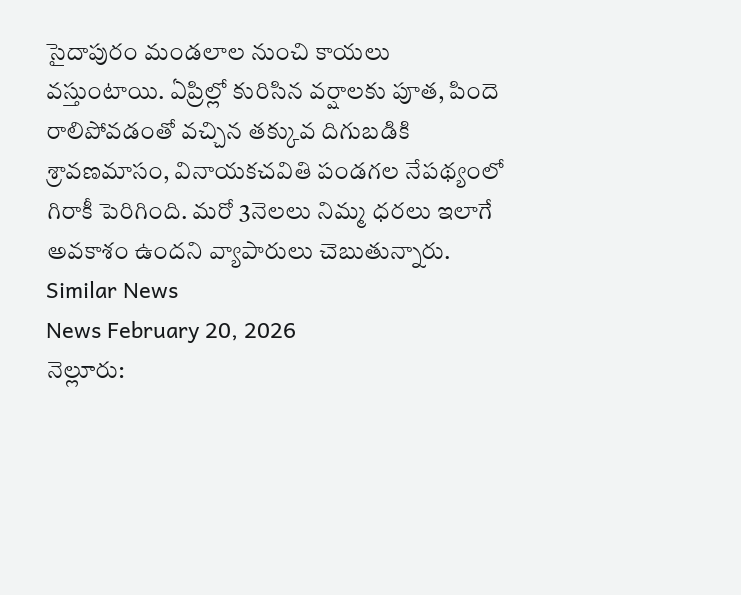సైదాపురం మండలాల నుంచి కాయలు వస్తుంటాయి. ఏప్రిల్లో కురిసిన వర్షాలకు పూత, పిందె రాలిపోవడంతో వచ్చిన తక్కువ దిగుబడికి శ్రావణమాసం, వినాయకచవితి పండగల నేపథ్యంలో గిరాకీ పెరిగింది. మరో 3నెలలు నిమ్మ ధరలు ఇలాగే అవకాశం ఉందని వ్యాపారులు చెబుతున్నారు.
Similar News
News February 20, 2026
నెల్లూరు: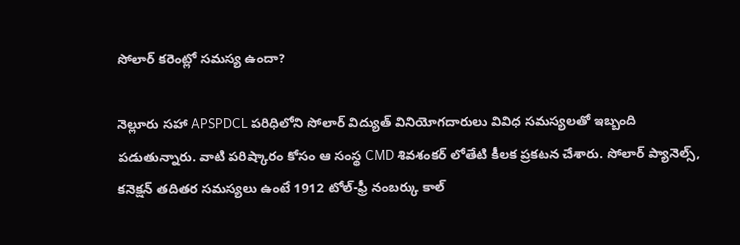సోలార్ కరెంట్లో సమస్య ఉందా?

నెల్లూరు సహా APSPDCL పరిధిలోని సోలార్ విద్యుత్ వినియోగదారులు వివిధ సమస్యలతో ఇబ్బంది పడుతున్నారు. వాటి పరిష్కారం కోసం ఆ సంస్థ CMD శివశంకర్ లోతేటి కీలక ప్రకటన చేశారు. సోలార్ ప్యానెల్స్, కనెక్షన్ తదితర సమస్యలు ఉంటే 1912 టోల్-ఫ్రీ నంబర్కు కాల్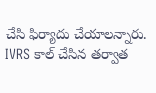చేసి ఫిర్యాదు చేయాలన్నారు. IVRS కాల్ చేసిన తర్వాత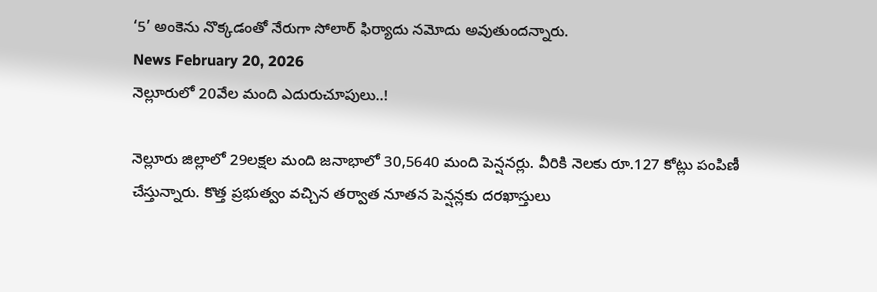‘5’ అంకెను నొక్కడంతో నేరుగా సోలార్ ఫిర్యాదు నమోదు అవుతుందన్నారు.
News February 20, 2026
నెల్లూరులో 20వేల మంది ఎదురుచూపులు..!

నెల్లూరు జిల్లాలో 29లక్షల మంది జనాభాలో 30,5640 మంది పెన్షనర్లు. వీరికి నెలకు రూ.127 కోట్లు పంపిణీ చేస్తున్నారు. కొత్త ప్రభుత్వం వచ్చిన తర్వాత నూతన పెన్షన్లకు దరఖాస్తులు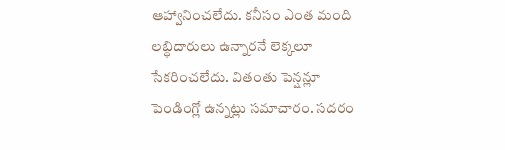ఆహ్వానించలేదు. కనీసం ఎంత మంది లబ్ధిదారులు ఉన్నారనే లెక్కలూ సేకరించలేదు. వితంతు పెన్షన్లూ పెండింగ్లో ఉన్నట్లు సమాచారం. సదరం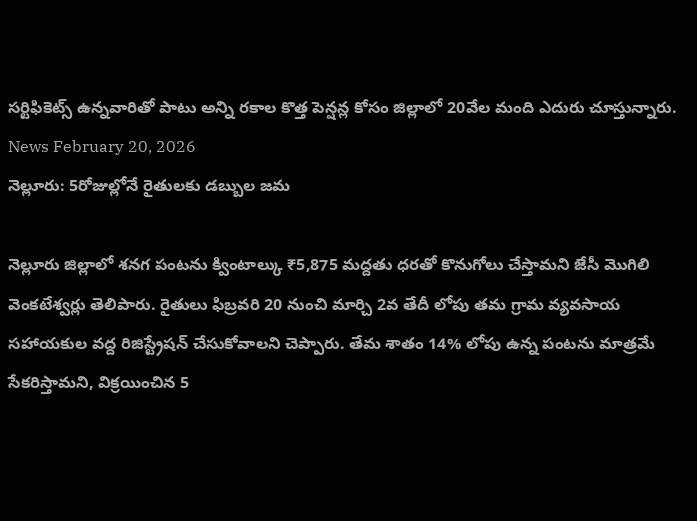సర్టిఫికెట్స్ ఉన్నవారితో పాటు అన్ని రకాల కొత్త పెన్షన్ల కోసం జిల్లాలో 20వేల మంది ఎదురు చూస్తున్నారు.
News February 20, 2026
నెల్లూరు: 5రోజుల్లోనే రైతులకు డబ్బుల జమ

నెల్లూరు జిల్లాలో శనగ పంటను క్వింటాల్కు ₹5,875 మద్దతు ధరతో కొనుగోలు చేస్తామని జేసీ మొగిలి వెంకటేశ్వర్లు తెలిపారు. రైతులు ఫిబ్రవరి 20 నుంచి మార్చి 2వ తేదీ లోపు తమ గ్రామ వ్యవసాయ సహాయకుల వద్ద రిజిస్ట్రేషన్ చేసుకోవాలని చెప్పారు. తేమ శాతం 14% లోపు ఉన్న పంటను మాత్రమే సేకరిస్తామని, విక్రయించిన 5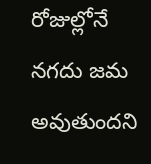రోజుల్లోనే నగదు జమ అవుతుందని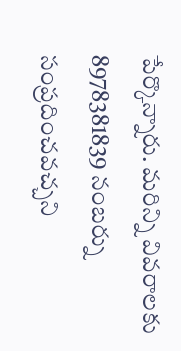పేర్కొన్నారు. మరిన్ని వివరాలకు 8978381839 నంబర్ను సంప్రదించవచ్చని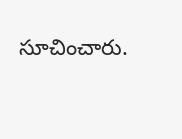సూచించారు.